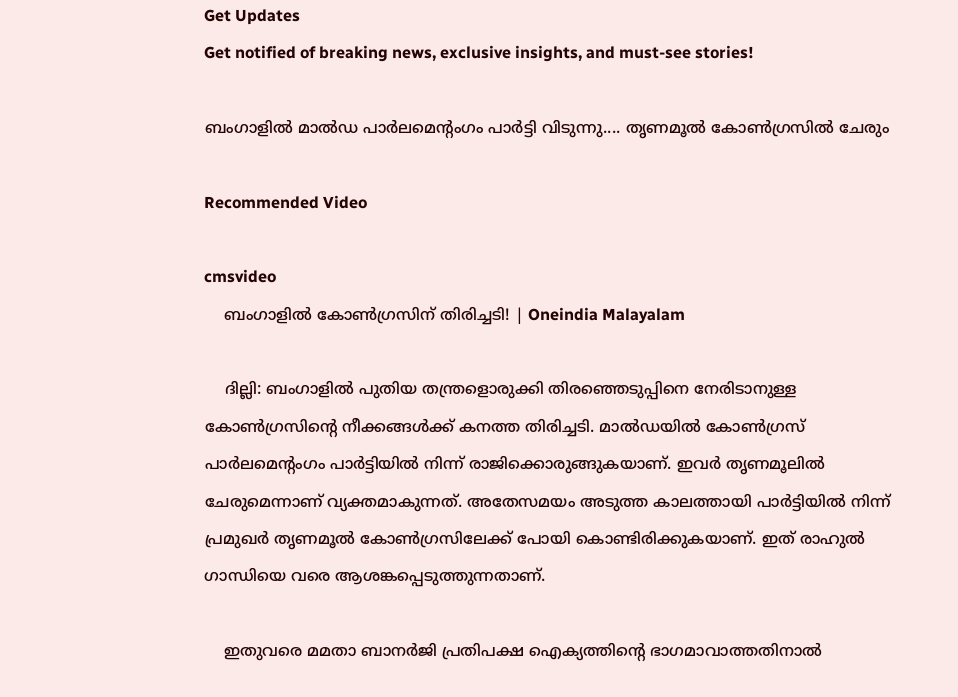Get Updates
Get notified of breaking news, exclusive insights, and must-see stories!

ബംഗാളില്‍ മാല്‍ഡ പാര്‍ലമെന്റംഗം പാര്‍ട്ടി വിടുന്നു.... തൃണമൂല്‍ കോണ്‍ഗ്രസില്‍ ചേരും

Recommended Video

cmsvideo
    ബംഗാളില്‍ കോൺഗ്രസിന് തിരിച്ചടി! | Oneindia Malayalam

    ദില്ലി: ബംഗാളില്‍ പുതിയ തന്ത്രളൊരുക്കി തിരഞ്ഞെടുപ്പിനെ നേരിടാനുള്ള കോണ്‍ഗ്രസിന്റെ നീക്കങ്ങള്‍ക്ക് കനത്ത തിരിച്ചടി. മാല്‍ഡയില്‍ കോണ്‍ഗ്രസ് പാര്‍ലമെന്റംഗം പാര്‍ട്ടിയില്‍ നിന്ന് രാജിക്കൊരുങ്ങുകയാണ്. ഇവര്‍ തൃണമൂലില്‍ ചേരുമെന്നാണ് വ്യക്തമാകുന്നത്. അതേസമയം അടുത്ത കാലത്തായി പാര്‍ട്ടിയില്‍ നിന്ന് പ്രമുഖര്‍ തൃണമൂല്‍ കോണ്‍ഗ്രസിലേക്ക് പോയി കൊണ്ടിരിക്കുകയാണ്. ഇത് രാഹുല്‍ ഗാന്ധിയെ വരെ ആശങ്കപ്പെടുത്തുന്നതാണ്.

    ഇതുവരെ മമതാ ബാനര്‍ജി പ്രതിപക്ഷ ഐക്യത്തിന്റെ ഭാഗമാവാത്തതിനാല്‍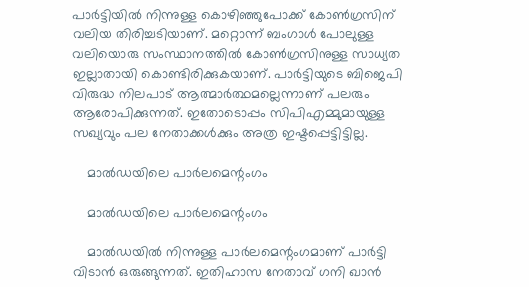പാര്‍ട്ടിയില്‍ നിന്നുള്ള കൊഴിഞ്ഞുപോക്ക് കോണ്‍ഗ്രസിന് വലിയ തിരിച്ചടിയാണ്. മറ്റൊന്ന് ബംഗാള്‍ പോലുള്ള വലിയൊരു സംസ്ഥാനത്തില്‍ കോണ്‍ഗ്രസിനുള്ള സാധ്യത ഇല്ലാതായി കൊണ്ടിരിക്കുകയാണ്. പാര്‍ട്ടിയുടെ ബിജെപി വിരുദ്ധ നിലപാട് ആത്മാര്‍ത്ഥമല്ലെന്നാണ് പലരും ആരോപിക്കുന്നത്. ഇതോടൊപ്പം സിപിഎമ്മുമായുള്ള സഖ്യവും പല നേതാക്കള്‍ക്കും അത്ര ഇഷ്ടപ്പെട്ടിട്ടില്ല.

    മാല്‍ഡയിലെ പാര്‍ലമെന്റംഗം

    മാല്‍ഡയിലെ പാര്‍ലമെന്റംഗം

    മാല്‍ഡയില്‍ നിന്നുള്ള പാര്‍ലമെന്റംഗമാണ് പാര്‍ട്ടി വിടാന്‍ ഒരുങ്ങുന്നത്. ഇതിഹാസ നേതാവ് ഗനി ഖാന്‍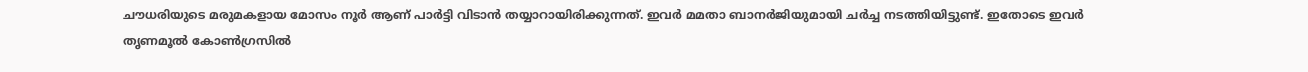ചൗധരിയുടെ മരുമകളായ മോസം നൂര്‍ ആണ് പാര്‍ട്ടി വിടാന്‍ തയ്യാറായിരിക്കുന്നത്. ഇവര്‍ മമതാ ബാനര്‍ജിയുമായി ചര്‍ച്ച നടത്തിയിട്ടുണ്ട്. ഇതോടെ ഇവര്‍ തൃണമൂല്‍ കോണ്‍ഗ്രസില്‍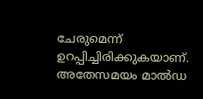ചേരുമെന്ന് ഉറപ്പിച്ചിരിക്കുകയാണ്. അതേസമയം മാല്‍ഡ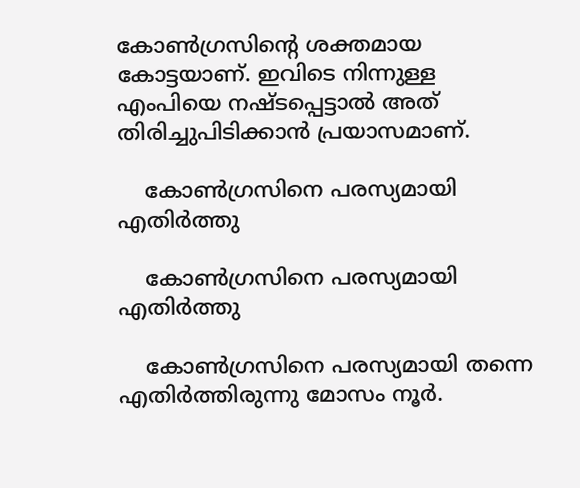കോണ്‍ഗ്രസിന്റെ ശക്തമായ കോട്ടയാണ്. ഇവിടെ നിന്നുള്ള എംപിയെ നഷ്ടപ്പെട്ടാല്‍ അത് തിരിച്ചുപിടിക്കാന്‍ പ്രയാസമാണ്.

    കോണ്‍ഗ്രസിനെ പരസ്യമായി എതിര്‍ത്തു

    കോണ്‍ഗ്രസിനെ പരസ്യമായി എതിര്‍ത്തു

    കോണ്‍ഗ്രസിനെ പരസ്യമായി തന്നെ എതിര്‍ത്തിരുന്നു മോസം നൂര്‍.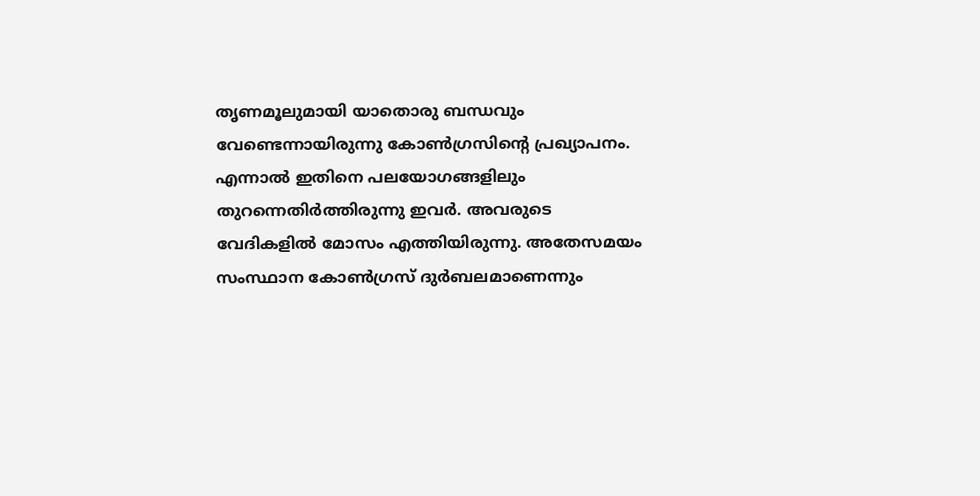തൃണമൂലുമായി യാതൊരു ബന്ധവും വേണ്ടെന്നായിരുന്നു കോണ്‍ഗ്രസിന്റെ പ്രഖ്യാപനം. എന്നാല്‍ ഇതിനെ പലയോഗങ്ങളിലും തുറന്നെതിര്‍ത്തിരുന്നു ഇവര്‍. അവരുടെ വേദികളില്‍ മോസം എത്തിയിരുന്നു. അതേസമയം സംസ്ഥാന കോണ്‍ഗ്രസ് ദുര്‍ബലമാണെന്നും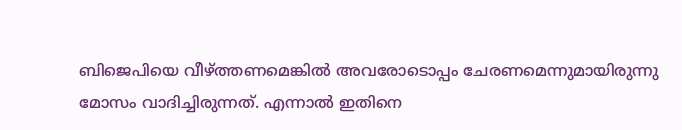ബിജെപിയെ വീഴ്ത്തണമെങ്കില്‍ അവരോടൊപ്പം ചേരണമെന്നുമായിരുന്നു മോസം വാദിച്ചിരുന്നത്. എന്നാല്‍ ഇതിനെ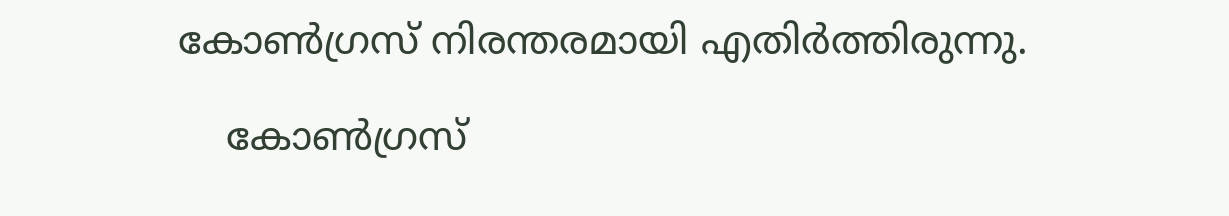കോണ്‍ഗ്രസ് നിരന്തരമായി എതിര്‍ത്തിരുന്നു.

    കോണ്‍ഗ്രസ്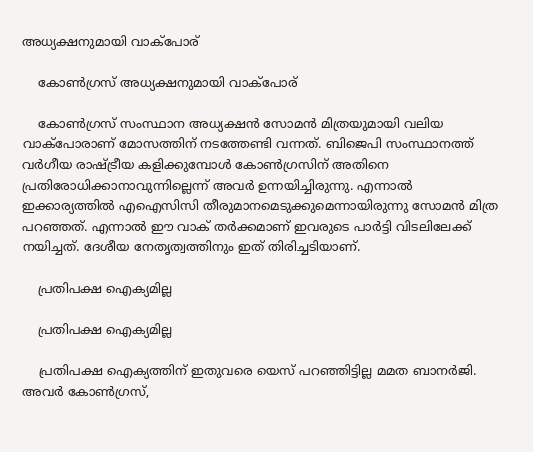അധ്യക്ഷനുമായി വാക്‌പോര്

    കോണ്‍ഗ്രസ് അധ്യക്ഷനുമായി വാക്‌പോര്

    കോണ്‍ഗ്രസ് സംസ്ഥാന അധ്യക്ഷന്‍ സോമന്‍ മിത്രയുമായി വലിയ വാക്‌പോരാണ് മോസത്തിന് നടത്തേണ്ടി വന്നത്. ബിജെപി സംസ്ഥാനത്ത് വര്‍ഗീയ രാഷ്ട്രീയ കളിക്കുമ്പോള്‍ കോണ്‍ഗ്രസിന് അതിനെ പ്രതിരോധിക്കാനാവുന്നില്ലെന്ന് അവര്‍ ഉന്നയിച്ചിരുന്നു. എന്നാല്‍ ഇക്കാര്യത്തില്‍ എഐസിസി തീരുമാനമെടുക്കുമെന്നായിരുന്നു സോമന്‍ മിത്ര പറഞ്ഞത്. എന്നാല്‍ ഈ വാക് തര്‍ക്കമാണ് ഇവരുടെ പാര്‍ട്ടി വിടലിലേക്ക് നയിച്ചത്. ദേശീയ നേതൃത്വത്തിനും ഇത് തിരിച്ചടിയാണ്.

    പ്രതിപക്ഷ ഐക്യമില്ല

    പ്രതിപക്ഷ ഐക്യമില്ല

    പ്രതിപക്ഷ ഐക്യത്തിന് ഇതുവരെ യെസ് പറഞ്ഞിട്ടില്ല മമത ബാനര്‍ജി. അവര്‍ കോണ്‍ഗ്രസ്,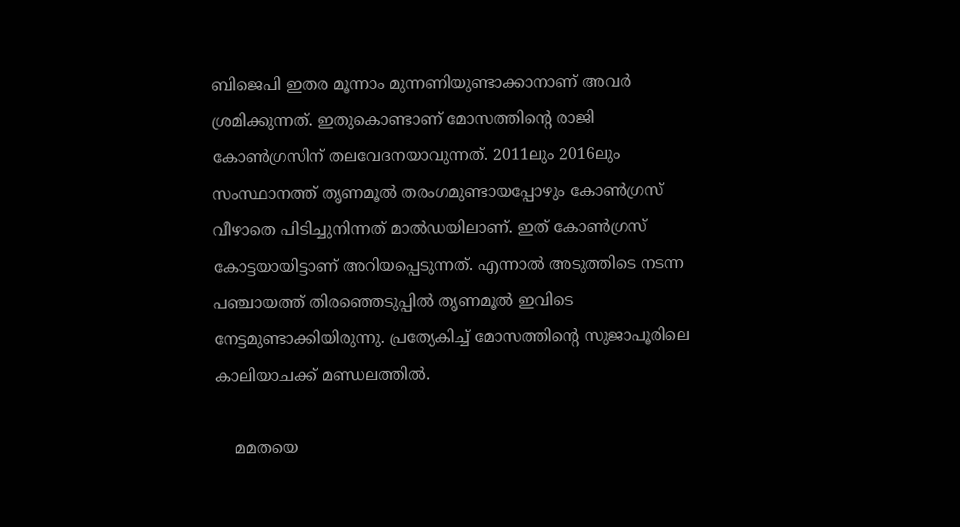ബിജെപി ഇതര മൂന്നാം മുന്നണിയുണ്ടാക്കാനാണ് അവര്‍ ശ്രമിക്കുന്നത്. ഇതുകൊണ്ടാണ് മോസത്തിന്റെ രാജി കോണ്‍ഗ്രസിന് തലവേദനയാവുന്നത്. 2011ലും 2016ലും സംസ്ഥാനത്ത് തൃണമൂല്‍ തരംഗമുണ്ടായപ്പോഴും കോണ്‍ഗ്രസ് വീഴാതെ പിടിച്ചുനിന്നത് മാല്‍ഡയിലാണ്. ഇത് കോണ്‍ഗ്രസ് കോട്ടയായിട്ടാണ് അറിയപ്പെടുന്നത്. എന്നാല്‍ അടുത്തിടെ നടന്ന പഞ്ചായത്ത് തിരഞ്ഞെടുപ്പില്‍ തൃണമൂല്‍ ഇവിടെ നേട്ടമുണ്ടാക്കിയിരുന്നു. പ്രത്യേകിച്ച് മോസത്തിന്റെ സുജാപൂരിലെ കാലിയാചക്ക് മണ്ഡലത്തില്‍.

    മമതയെ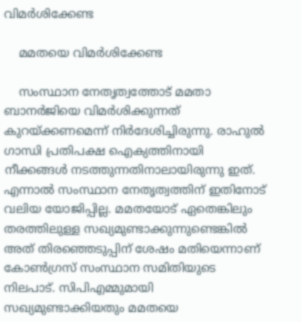വിമര്‍ശിക്കേണ്ട

    മമതയെ വിമര്‍ശിക്കേണ്ട

    സംസ്ഥാന നേതൃത്വത്തോട് മമതാ ബാനര്‍ജിയെ വിമര്‍ശിക്കുന്നത് കുറയ്ക്കണമെന്ന് നിര്‍ദേശിച്ചിരുന്നു. രാഹുല്‍ ഗാന്ധി പ്രതിപക്ഷ ഐക്യത്തിനായി നീക്കങ്ങള്‍ നടത്തുന്നതിനാലായിരുന്നു ഇത്. എന്നാല്‍ സംസ്ഥാന നേതൃത്വത്തിന് ഇതിനോട് വലിയ യോജിപ്പില്ല. മമതയോട് ഏതെങ്കിലും തരത്തിലുള്ള സഖ്യമുണ്ടാക്കുന്നുണ്ടെങ്കില്‍ അത് തിരഞ്ഞെടുപ്പിന് ശേഷം മതിയെന്നാണ് കോണ്‍ഗ്രസ് സംസ്ഥാന സമിതിയുടെ നിലപാട്. സിപിഎമ്മുമായി സഖ്യമുണ്ടാക്കിയതും മമതയെ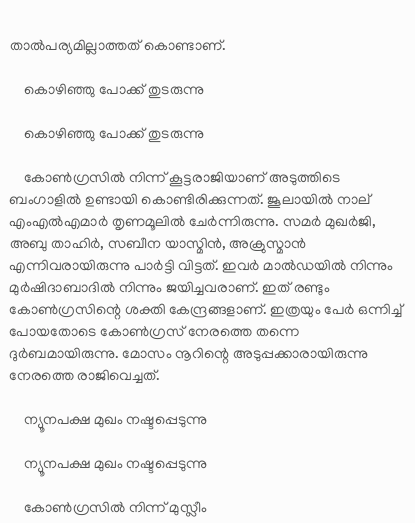താല്‍പര്യമില്ലാത്തത് കൊണ്ടാണ്.

    കൊഴിഞ്ഞു പോക്ക് തുടരുന്നു

    കൊഴിഞ്ഞു പോക്ക് തുടരുന്നു

    കോണ്‍ഗ്രസില്‍ നിന്ന് കൂട്ടരാജിയാണ് അടുത്തിടെ ബംഗാളില്‍ ഉണ്ടായി കൊണ്ടിരിക്കുന്നത്. ജൂലായില്‍ നാല് എംഎല്‍എമാര്‍ തൃണമൂലില്‍ ചേര്‍ന്നിരുന്നു. സമര്‍ മുഖര്‍ജി, അബു താഹിര്‍, സബീന യാസ്മിന്‍, അക്രുസ്മാന്‍ എന്നിവരായിരുന്നു പാര്‍ട്ടി വിട്ടത്. ഇവര്‍ മാല്‍ഡയില്‍ നിന്നും മുര്‍ഷിദാബാദില്‍ നിന്നും ജയിച്ചവരാണ്. ഇത് രണ്ടും കോണ്‍ഗ്രസിന്റെ ശക്തി കേന്ദ്രങ്ങളാണ്. ഇത്രയും പേര്‍ ഒന്നിച്ച് പോയതോടെ കോണ്‍ഗ്രസ് നേരത്തെ തന്നെ ദുര്‍ബമായിരുന്നു. മോസം നൂറിന്റെ അടുപ്പക്കാരായിരുന്നു നേരത്തെ രാജിവെച്ചത്.

    ന്യൂനപക്ഷ മുഖം നഷ്ടപ്പെടുന്നു

    ന്യൂനപക്ഷ മുഖം നഷ്ടപ്പെടുന്നു

    കോണ്‍ഗ്രസില്‍ നിന്ന് മുസ്ലീം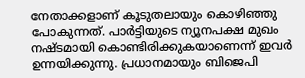നേതാക്കളാണ് കൂടുതലായും കൊഴിഞ്ഞു പോകുന്നത്. പാര്‍ട്ടിയുടെ ന്യൂനപക്ഷ മുഖം നഷ്ടമായി കൊണ്ടിരിക്കുകയാണെന്ന് ഇവര്‍ ഉന്നയിക്കുന്നു. പ്രധാനമായും ബിജെപി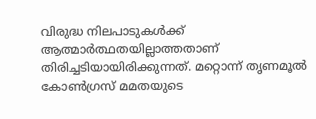വിരുദ്ധ നിലപാടുകള്‍ക്ക് ആത്മാര്‍ത്ഥതയില്ലാത്തതാണ് തിരിച്ചടിയായിരിക്കുന്നത്. മറ്റൊന്ന് തൃണമൂല്‍ കോണ്‍ഗ്രസ് മമതയുടെ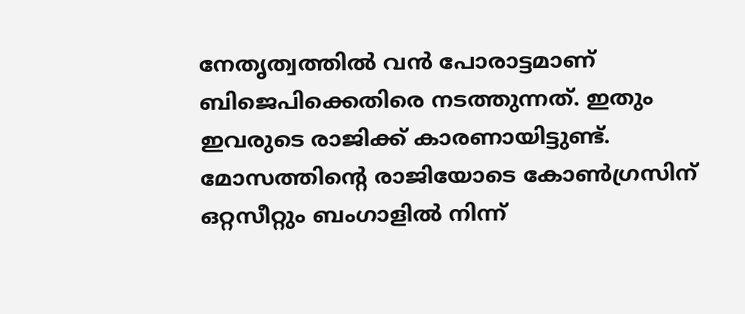നേതൃത്വത്തില്‍ വന്‍ പോരാട്ടമാണ് ബിജെപിക്കെതിരെ നടത്തുന്നത്. ഇതും ഇവരുടെ രാജിക്ക് കാരണായിട്ടുണ്ട്. മോസത്തിന്റെ രാജിയോടെ കോണ്‍ഗ്രസിന് ഒറ്റസീറ്റും ബംഗാളില്‍ നിന്ന്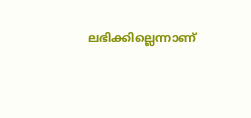ലഭിക്കില്ലെന്നാണ്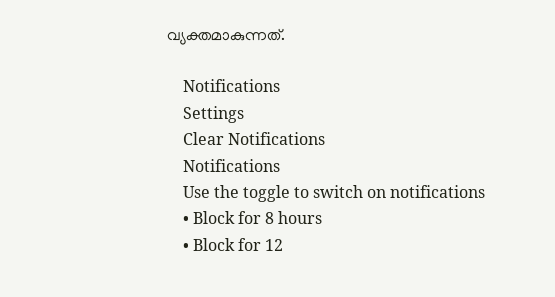വ്യക്തമാകുന്നത്.

    Notifications
    Settings
    Clear Notifications
    Notifications
    Use the toggle to switch on notifications
    • Block for 8 hours
    • Block for 12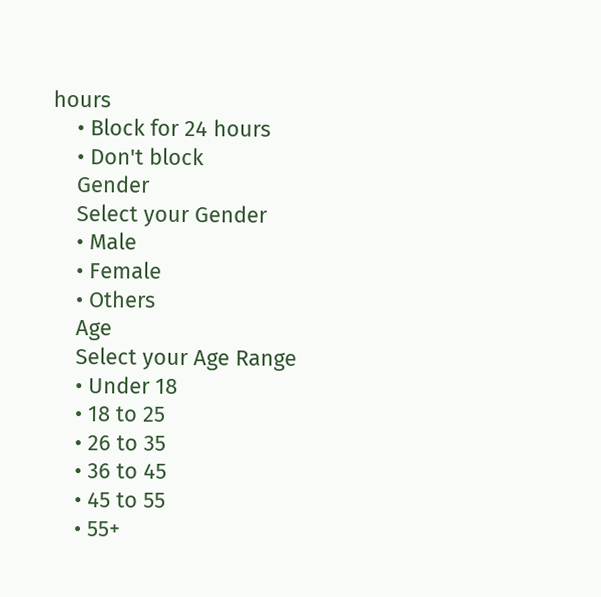hours
    • Block for 24 hours
    • Don't block
    Gender
    Select your Gender
    • Male
    • Female
    • Others
    Age
    Select your Age Range
    • Under 18
    • 18 to 25
    • 26 to 35
    • 36 to 45
    • 45 to 55
    • 55+